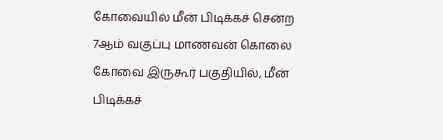கோவையில் மீன் பிடிக்கச் சென்ற 7ஆம் வகுப்பு மாணவன் கொலை
கோவை இருகூர் பகுதியில், மீன் பிடிக்கச்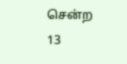சென்ற 13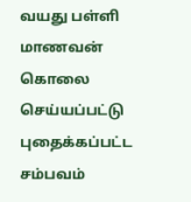வயது பள்ளி மாணவன் கொலை செய்யப்பட்டு புதைக்கப்பட்ட சம்பவம்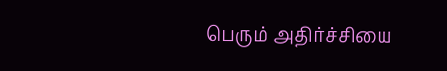பெரும் அதிர்ச்சியை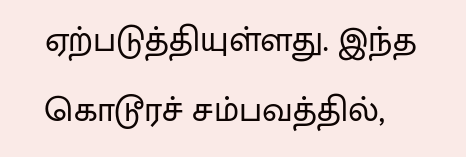ஏற்படுத்தியுள்ளது. இந்த கொடூரச் சம்பவத்தில்,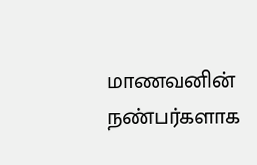மாணவனின் நண்பர்களாக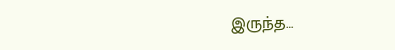இருந்த…